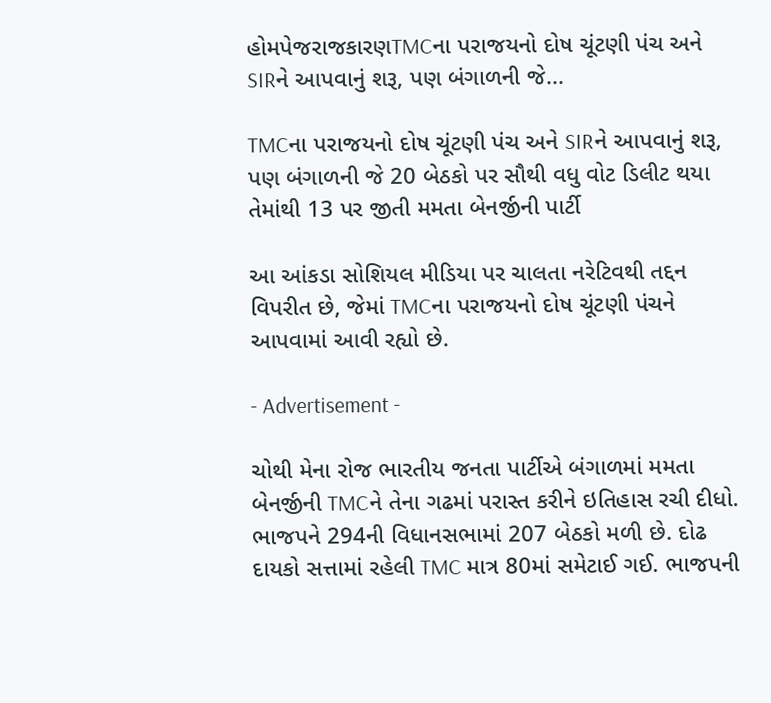હોમપેજરાજકારણTMCના પરાજયનો દોષ ચૂંટણી પંચ અને SIRને આપવાનું શરૂ, પણ બંગાળની જે...

TMCના પરાજયનો દોષ ચૂંટણી પંચ અને SIRને આપવાનું શરૂ, પણ બંગાળની જે 20 બેઠકો પર સૌથી વધુ વોટ ડિલીટ થયા તેમાંથી 13 પર જીતી મમતા બેનર્જીની પાર્ટી

આ આંકડા સોશિયલ મીડિયા પર ચાલતા નરેટિવથી તદ્દન વિપરીત છે, જેમાં TMCના પરાજયનો દોષ ચૂંટણી પંચને આપવામાં આવી રહ્યો છે.

- Advertisement -

ચોથી મેના રોજ ભારતીય જનતા પાર્ટીએ બંગાળમાં મમતા બેનર્જીની TMCને તેના ગઢમાં પરાસ્ત કરીને ઇતિહાસ રચી દીધો. ભાજપને 294ની વિધાનસભામાં 207 બેઠકો મળી છે. દોઢ દાયકો સત્તામાં રહેલી TMC માત્ર 80માં સમેટાઈ ગઈ. ભાજપની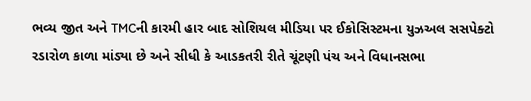ભવ્ય જીત અને TMCની કારમી હાર બાદ સોશિયલ મીડિયા પર ઈકોસિસ્ટમના યુઝઅલ સસપેક્ટો રડારોળ કાળા માંડ્યા છે અને સીધી કે આડકતરી રીતે ચૂંટણી પંચ અને વિધાનસભા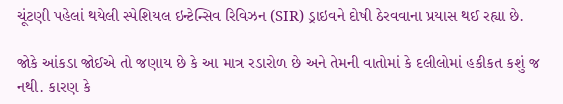ચૂંટણી પહેલાં થયેલી સ્પેશિયલ ઇન્ટેન્સિવ રિવિઝન (SIR) ડ્રાઇવને દોષી ઠેરવવાના પ્રયાસ થઈ રહ્યા છે.

જોકે આંકડા જોઈએ તો જણાય છે કે આ માત્ર રડારોળ છે અને તેમની વાતોમાં કે દલીલોમાં હકીકત કશું જ નથી. કારણ કે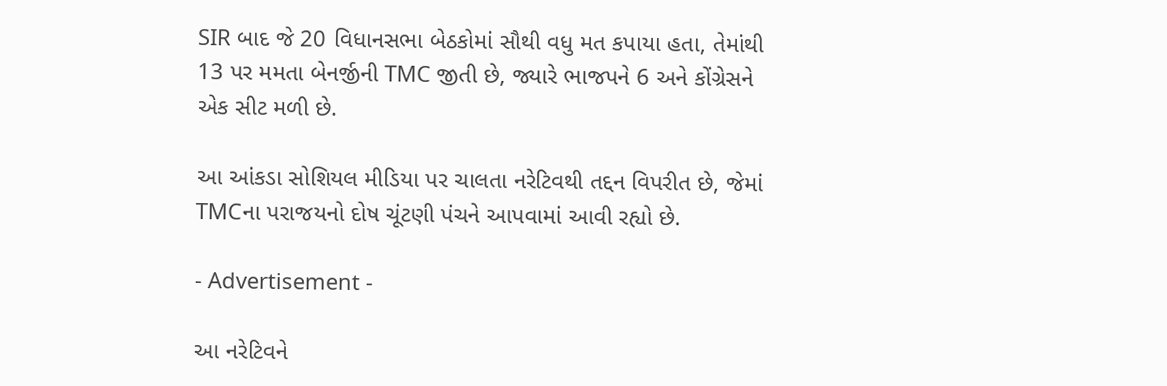SIR બાદ જે 20 વિધાનસભા બેઠકોમાં સૌથી વધુ મત કપાયા હતા, તેમાંથી 13 પર મમતા બેનર્જીની TMC જીતી છે, જ્યારે ભાજપને 6 અને કોંગ્રેસને એક સીટ મળી છે.

આ આંકડા સોશિયલ મીડિયા પર ચાલતા નરેટિવથી તદ્દન વિપરીત છે, જેમાં TMCના પરાજયનો દોષ ચૂંટણી પંચને આપવામાં આવી રહ્યો છે.

- Advertisement -

આ નરેટિવને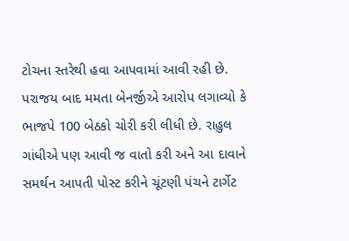ટોચના સ્તરેથી હવા આપવામાં આવી રહી છે. પરાજય બાદ મમતા બેનર્જીએ આરોપ લગાવ્યો કે ભાજપે 100 બેઠકો ચોરી કરી લીધી છે. રાહુલ ગાંધીએ પણ આવી જ વાતો કરી અને આ દાવાને સમર્થન આપતી પોસ્ટ કરીને ચૂંટણી પંચને ટાર્ગેટ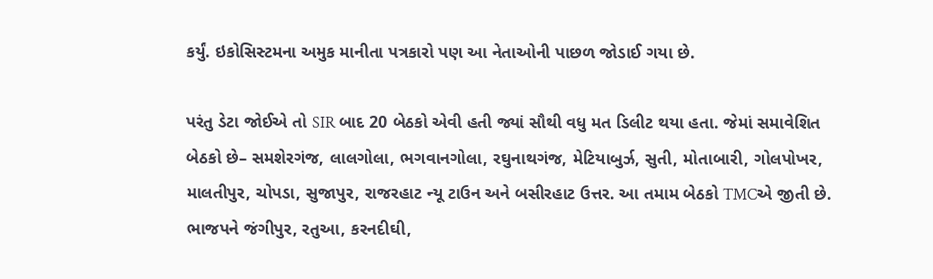કર્યું. ઇકોસિસ્ટમના અમુક માનીતા પત્રકારો પણ આ નેતાઓની પાછળ જોડાઈ ગયા છે.

પરંતુ ડેટા જોઈએ તો SIR બાદ 20 બેઠકો એવી હતી જ્યાં સૌથી વધુ મત ડિલીટ થયા હતા. જેમાં સમાવેશિત બેઠકો છે– સમશેરગંજ, લાલગોલા, ભગવાનગોલા, રઘુનાથગંજ, મેટિયાબુર્ઝ, સુતી, મોતાબારી, ગોલપોખર, માલતીપુર, ચોપડા, સુજાપુર, રાજરહાટ ન્યૂ ટાઉન અને બસીરહાટ ઉત્તર. આ તમામ બેઠકો TMCએ જીતી છે. ભાજપને જંગીપુર, રતુઆ, કરનદીઘી,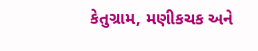કેતુગ્રામ, મણીકચક અને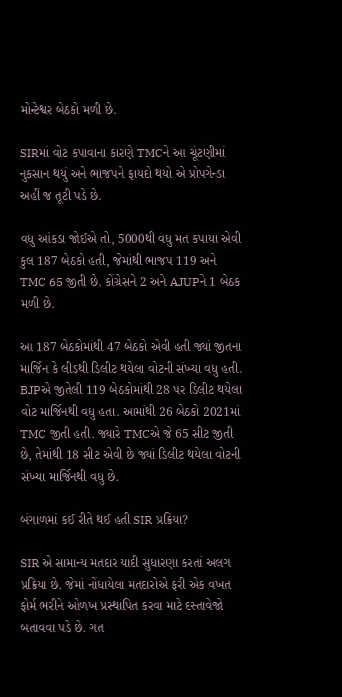મોન્ટેશ્વર બેઠકો મળી છે.

SIRમાં વોટ કપાવાના કારણે TMCને આ ચૂંટણીમાં નુકસાન થયું અને ભાજપને ફાયદો થયો એ પ્રોપગેન્ડા અહીં જ તૂટી પડે છે.

વધુ આંકડા જોઈએ તો, 5000થી વધુ મત કપાયા એવી કુલ 187 બેઠકો હતી, જેમાંથી ભાજપ 119 અને TMC 65 જીતી છે. કોંગ્રેસને 2 અને AJUPને 1 બેઠક મળી છે.

આ 187 બેઠકોમાંથી 47 બેઠકો એવી હતી જ્યાં જીતના માર્જિન કે લીડથી ડિલીટ થયેલા વોટની સંખ્યા વધુ હતી. BJPએ જીતેલી 119 બેઠકોમાંથી 28 પર ડિલીટ થયેલા વોટ માર્જિનથી વધુ હતા. આમાંથી 26 બેઠકો 2021માં TMC જીતી હતી. જ્યારે TMCએ જે 65 સીટ જીતી છે, તેમાંથી 18 સીટ એવી છે જ્યાં ડિલીટ થયેલા વોટની સંખ્યા માર્જિનથી વધુ છે.

બંગાળમાં કઈ રીતે થઈ હતી SIR પ્રક્રિયા?

SIR એ સામાન્ય મતદાર યાદી સુધારણા કરતાં અલગ પ્રક્રિયા છે. જેમાં નોંધાયેલા મતદારોએ ફરી એક વખત ફોર્મ ભરીને ઓળખ પ્રસ્થાપિત કરવા માટે દસ્તાવેજો બતાવવા પડે છે. ગત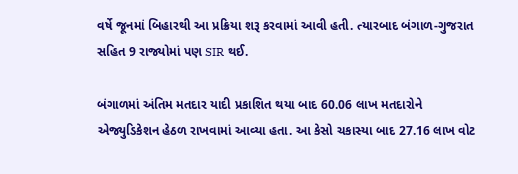વર્ષે જૂનમાં બિહારથી આ પ્રક્રિયા શરૂ કરવામાં આવી હતી. ત્યારબાદ બંગાળ-ગુજરાત સહિત 9 રાજ્યોમાં પણ SIR થઈ.

બંગાળમાં અંતિમ મતદાર યાદી પ્રકાશિત થયા બાદ 60.06 લાખ મતદારોને એજ્યુડિકેશન હેઠળ રાખવામાં આવ્યા હતા. આ કેસો ચકાસ્યા બાદ 27.16 લાખ વોટ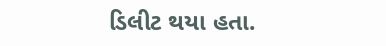ડિલીટ થયા હતા.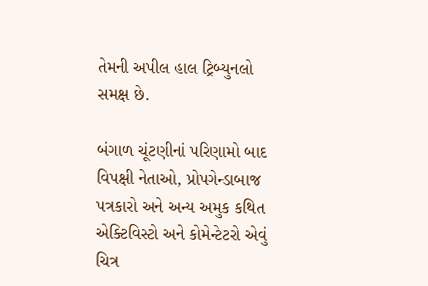તેમની અપીલ હાલ ટ્રિબ્યુનલો સમક્ષ છે.

બંગાળ ચૂંટણીનાં પરિણામો બાદ વિપક્ષી નેતાઓ, પ્રોપગેન્ડાબાજ પત્રકારો અને અન્ય અમુક કથિત એક્ટિવિસ્ટો અને કોમેન્ટેટરો એવું ચિત્ર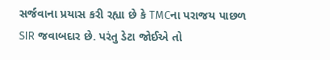સર્જવાના પ્રયાસ કરી રહ્યા છે કે TMCના પરાજય પાછળ SIR જવાબદાર છે. પરંતુ ડેટા જોઈએ તો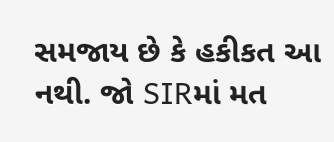સમજાય છે કે હકીકત આ નથી. જો SIRમાં મત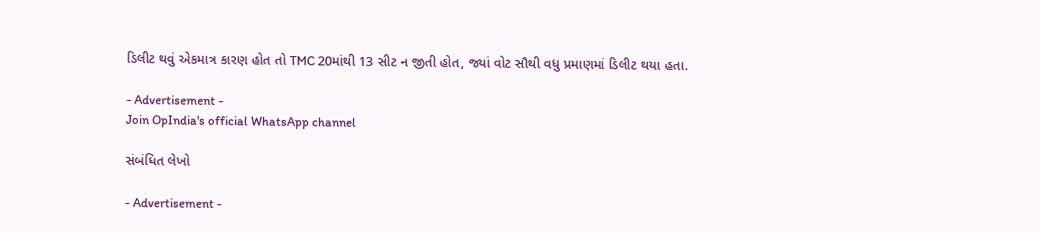ડિલીટ થવું એકમાત્ર કારણ હોત તો TMC 20માંથી 13 સીટ ન જીતી હોત, જ્યાં વોટ સૌથી વધુ પ્રમાણમાં ડિલીટ થયા હતા.

- Advertisement -
Join OpIndia's official WhatsApp channel

સંબંધિત લેખો

- Advertisement -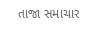તાજા સમાચાર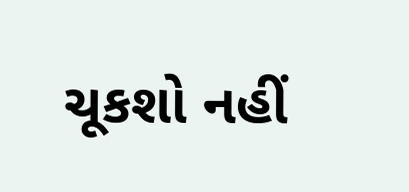ચૂકશો નહીં